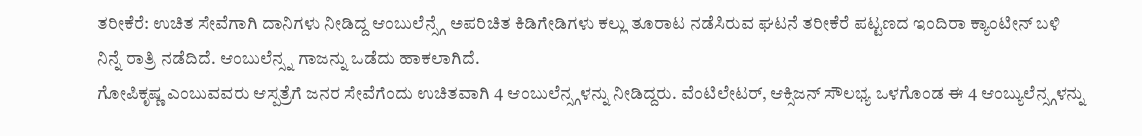ತರೀಕೆರೆ: ಉಚಿತ ಸೇವೆಗಾಗಿ ದಾನಿಗಳು ನೀಡಿದ್ದ ಆಂಬುಲೆನ್ಸ್ಗೆ ಅಪರಿಚಿತ ಕಿಡಿಗೇಡಿಗಳು ಕಲ್ಲು ತೂರಾಟ ನಡೆಸಿರುವ ಘಟನೆ ತರೀಕೆರೆ ಪಟ್ಟಣದ ಇಂದಿರಾ ಕ್ಯಾಂಟೀನ್ ಬಳಿ ನಿನ್ನೆ ರಾತ್ರಿ ನಡೆದಿದೆ. ಆಂಬುಲೆನ್ಸ್ನ ಗಾಜನ್ನು ಒಡೆದು ಹಾಕಲಾಗಿದೆ.
ಗೋಪಿಕೃಷ್ಣ ಎಂಬುವವರು ಆಸ್ಪತ್ರೆಗೆ ಜನರ ಸೇವೆಗೆಂದು ಉಚಿತವಾಗಿ 4 ಆಂಬುಲೆನ್ಸ್ಗಳನ್ನು ನೀಡಿದ್ದರು. ವೆಂಟಿಲೇಟರ್, ಆಕ್ಸಿಜನ್ ಸೌಲಭ್ಯ ಒಳಗೊಂಡ ಈ 4 ಆಂಬ್ಯುಲೆನ್ಸ್ಗಳನ್ನು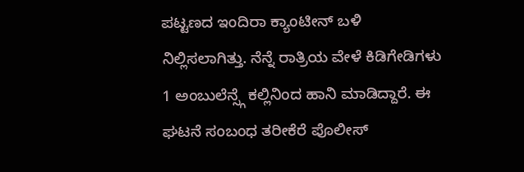ಪಟ್ಟಣದ ಇಂದಿರಾ ಕ್ಯಾಂಟೀನ್ ಬಳಿ ನಿಲ್ಲಿಸಲಾಗಿತ್ತು. ನೆನ್ನೆ ರಾತ್ರಿಯ ವೇಳೆ ಕಿಡಿಗೇಡಿಗಳು 1 ಅಂಬುಲೆನ್ಸ್ಗೆ ಕಲ್ಲಿನಿಂದ ಹಾನಿ ಮಾಡಿದ್ದಾರೆ. ಈ ಘಟನೆ ಸಂಬಂಧ ತರೀಕೆರೆ ಪೊಲೀಸ್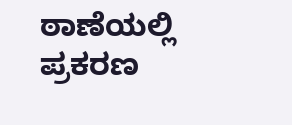ಠಾಣೆಯಲ್ಲಿ ಪ್ರಕರಣ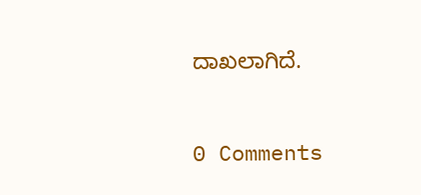ದಾಖಲಾಗಿದೆ.


0 Comments